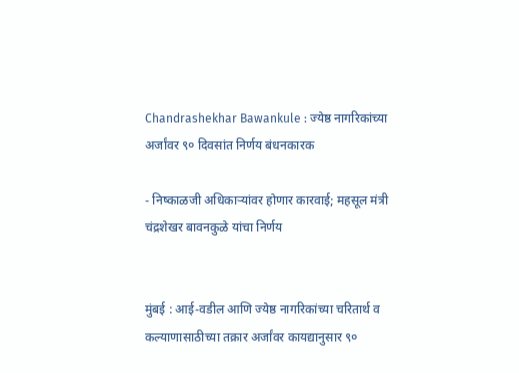Chandrashekhar Bawankule : ज्येष्ठ नागरिकांच्या अर्जांवर ९० दिवसांत निर्णय बंधनकारक

- निष्काळजी अधिकाऱ्यांवर होणार कारवाई; महसूल मंत्री चंद्रशेखर बावनकुळे यांचा निर्णय


मुंबई : आई-वडील आणि ज्येष्ठ नागरिकांच्या चरितार्थ व कल्याणासाठीच्या तक्रार अर्जांवर कायद्यानुसार ९०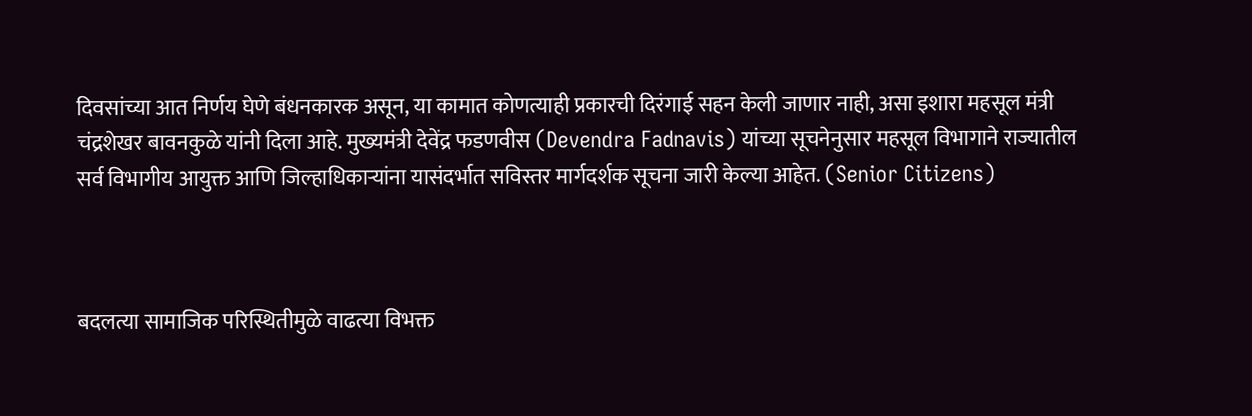दिवसांच्या आत निर्णय घेणे बंधनकारक असून, या कामात कोणत्याही प्रकारची दिरंगाई सहन केली जाणार नाही, असा इशारा महसूल मंत्री चंद्रशेखर बावनकुळे यांनी दिला आहे. मुख्यमंत्री देवेंद्र फडणवीस (Devendra Fadnavis) यांच्या सूचनेनुसार महसूल विभागाने राज्यातील सर्व विभागीय आयुक्त आणि जिल्हाधिकाऱ्यांना यासंदर्भात सविस्तर मार्गदर्शक सूचना जारी केल्या आहेत. (Senior Citizens)



बदलत्या सामाजिक परिस्थितीमुळे वाढत्या विभक्त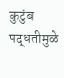कुटुंब पद्धतीमुळे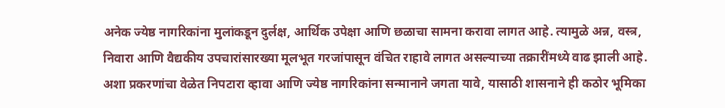अनेक ज्येष्ठ नागरिकांना मुलांकडून दुर्लक्ष, आर्थिक उपेक्षा आणि छळाचा सामना करावा लागत आहे. त्यामुळे अन्न, वस्त्र, निवारा आणि वैद्यकीय उपचारांसारख्या मूलभूत गरजांपासून वंचित राहावे लागत असल्याच्या तक्रारींमध्ये वाढ झाली आहे. अशा प्रकरणांचा वेळेत निपटारा व्हावा आणि ज्येष्ठ नागरिकांना सन्मानाने जगता यावे, यासाठी शासनाने ही कठोर भूमिका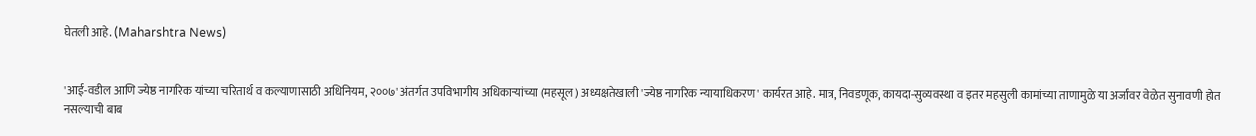घेतली आहे. (Maharshtra News)


'आई-वडील आणि ज्येष्ठ नागरिक यांच्या चरितार्थ व कल्याणासाठी अधिनियम, २००७' अंतर्गत उपविभागीय अधिकाऱ्यांच्या (महसूल) अध्यक्षतेखाली 'ज्येष्ठ नागरिक न्यायाधिकरण' कार्यरत आहे. मात्र, निवडणूक, कायदा-सुव्यवस्था व इतर महसुली कामांच्या ताणामुळे या अर्जांवर वेळेत सुनावणी होत नसल्याची बाब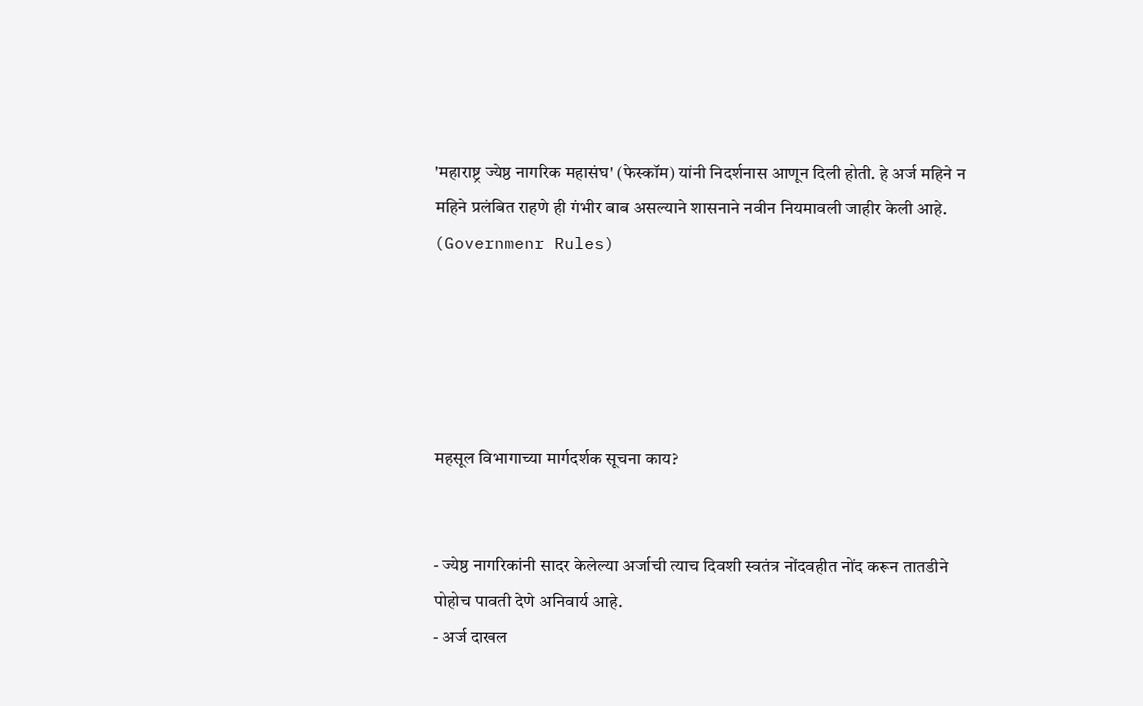'महाराष्ट्र ज्येष्ठ नागरिक महासंघ' (फेस्कॉम) यांनी निदर्शनास आणून दिली होती. हे अर्ज महिने न महिने प्रलंबित राहणे ही गंभीर बाब असल्याने शासनाने नवीन नियमावली जाहीर केली आहे. (Governmenr Rules)





महसूल विभागाच्या मार्गदर्शक सूचना काय?


- ज्येष्ठ नागरिकांनी सादर केलेल्या अर्जाची त्याच दिवशी स्वतंत्र नोंदवहीत नोंद करून तातडीने पोहोच पावती देणे अनिवार्य आहे.
- अर्ज दाखल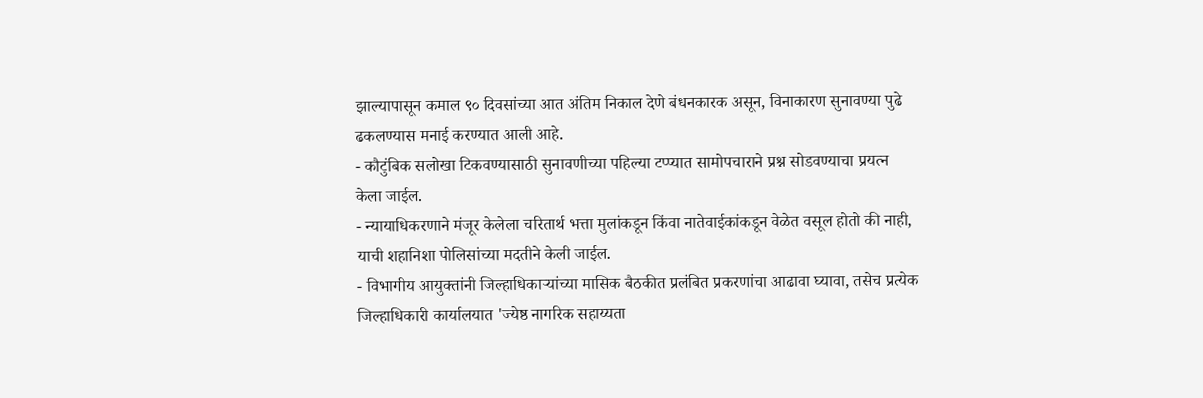झाल्यापासून कमाल ९० दिवसांच्या आत अंतिम निकाल देणे बंधनकारक असून, विनाकारण सुनावण्या पुढे ढकलण्यास मनाई करण्यात आली आहे.
- कौटुंबिक सलोखा टिकवण्यासाठी सुनावणीच्या पहिल्या टप्प्यात सामोपचाराने प्रश्न सोडवण्याचा प्रयत्न केला जाईल.
- न्यायाधिकरणाने मंजूर केलेला चरितार्थ भत्ता मुलांकडून किंवा नातेवाईकांकडून वेळेत वसूल होतो की नाही, याची शहानिशा पोलिसांच्या मदतीने केली जाईल.
- विभागीय आयुक्तांनी जिल्हाधिकाऱ्यांच्या मासिक बैठकीत प्रलंबित प्रकरणांचा आढावा घ्यावा, तसेच प्रत्येक जिल्हाधिकारी कार्यालयात 'ज्येष्ठ नागरिक सहाय्यता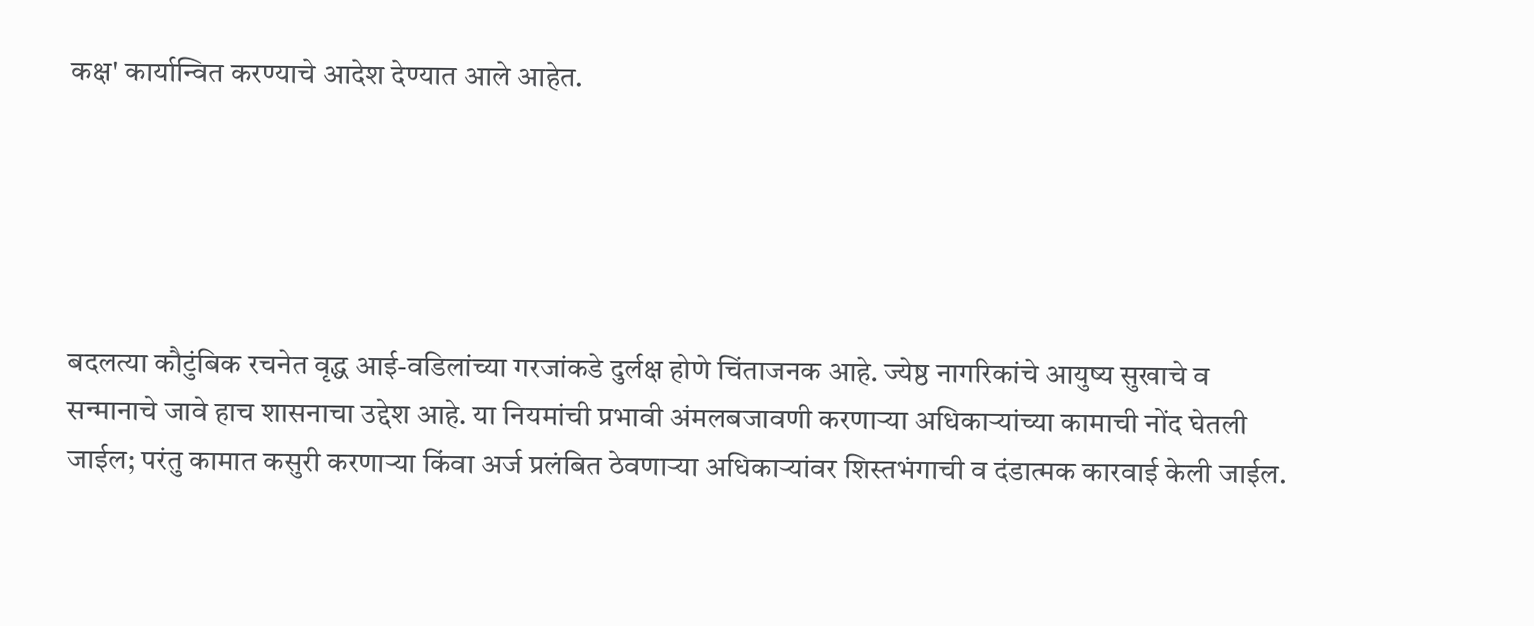कक्ष' कार्यान्वित करण्याचे आदेश देण्यात आले आहेत.





बदलत्या कौटुंबिक रचनेत वृद्ध आई-वडिलांच्या गरजांकडे दुर्लक्ष होणे चिंताजनक आहे. ज्येष्ठ नागरिकांचे आयुष्य सुखाचे व सन्मानाचे जावे हाच शासनाचा उद्देश आहे. या नियमांची प्रभावी अंमलबजावणी करणाऱ्या अधिकाऱ्यांच्या कामाची नोंद घेतली जाईल; परंतु कामात कसुरी करणाऱ्या किंवा अर्ज प्रलंबित ठेवणाऱ्या अधिकाऱ्यांवर शिस्तभंगाची व दंडात्मक कारवाई केली जाईल.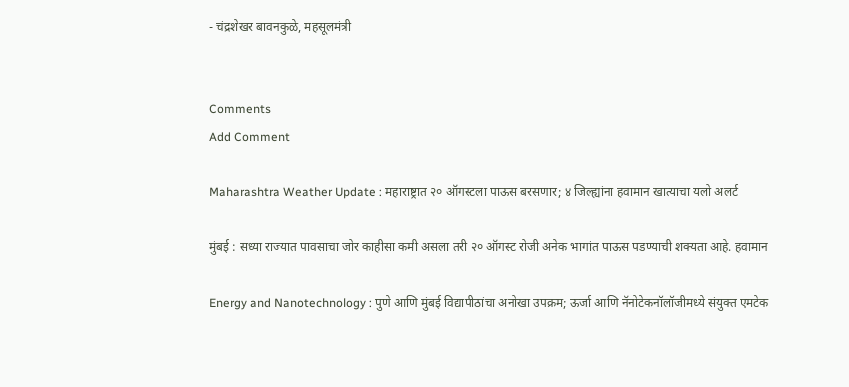- चंद्रशेखर बावनकुळे, महसूलमंत्री


Comments
Add Comment

Maharashtra Weather Update : महाराष्ट्रात २० ऑगस्टला पाऊस बरसणार; ४ जिल्ह्यांना हवामान खात्याचा यलो अलर्ट

मुंबई : सध्या राज्यात पावसाचा जोर काहीसा कमी असला तरी २० ऑगस्ट रोजी अनेक भागांत पाऊस पडण्याची शक्यता आहे. हवामान

Energy and Nanotechnology : पुणे आणि मुंबई विद्यापीठांचा अनोखा उपक्रम; ऊर्जा आणि नॅनोटेकनॉलॉजीमध्ये संयुक्त एमटेक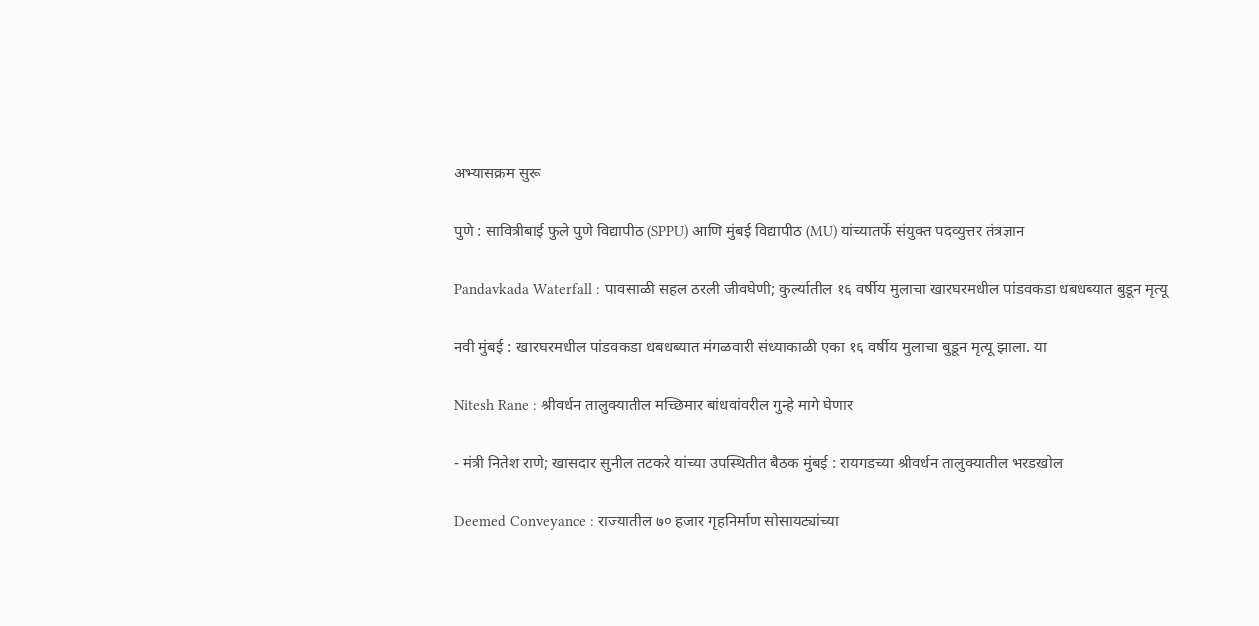अभ्यासक्रम सुरू

पुणे : सावित्रीबाई फुले पुणे विद्यापीठ (SPPU) आणि मुंबई विद्यापीठ (MU) यांच्यातर्फे संयुक्त पदव्युत्तर तंत्रज्ञान

Pandavkada Waterfall : पावसाळी सहल ठरली जीवघेणी; कुर्ल्यातील १६ वर्षीय मुलाचा खारघरमधील पांडवकडा धबधब्यात बुडून मृत्यू

नवी मुंबई : खारघरमधील पांडवकडा धबधब्यात मंगळवारी संध्याकाळी एका १६ वर्षीय मुलाचा बुडून मृत्यू झाला. या

Nitesh Rane : श्रीवर्धन तालुक्यातील मच्छिमार बांधवांवरील गुन्हे मागे घेणार

- मंत्री नितेश राणे; खासदार सुनील तटकरे यांच्या उपस्थितीत बैठक मुंबई : रायगडच्या श्रीवर्धन तालुक्यातील भरडखोल

Deemed Conveyance : राज्यातील ७० हजार गृहनिर्माण सोसायट्यांच्या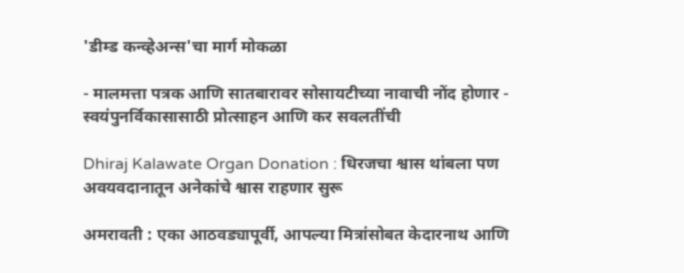'डीम्ड कन्व्हेअन्स'चा मार्ग मोकळा

- मालमत्ता पत्रक आणि सातबारावर सोसायटीच्या नावाची नोंद होणार - स्वयंपुनर्विकासासाठी प्रोत्साहन आणि कर सवलतींची

Dhiraj Kalawate Organ Donation : धिरजचा श्वास थांबला पण अवयवदानातून अनेकांचे श्वास राहणार सुरू

अमरावती : एका आठवड्यापूर्वी, आपल्या मित्रांसोबत केदारनाथ आणि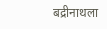बद्रीनाथला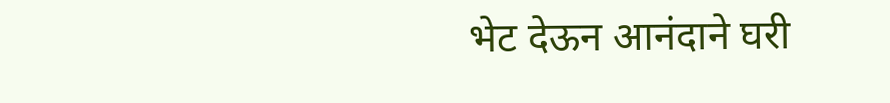भेट देऊन आनंदाने घरी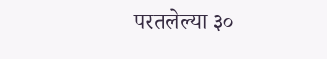परतलेल्या ३०